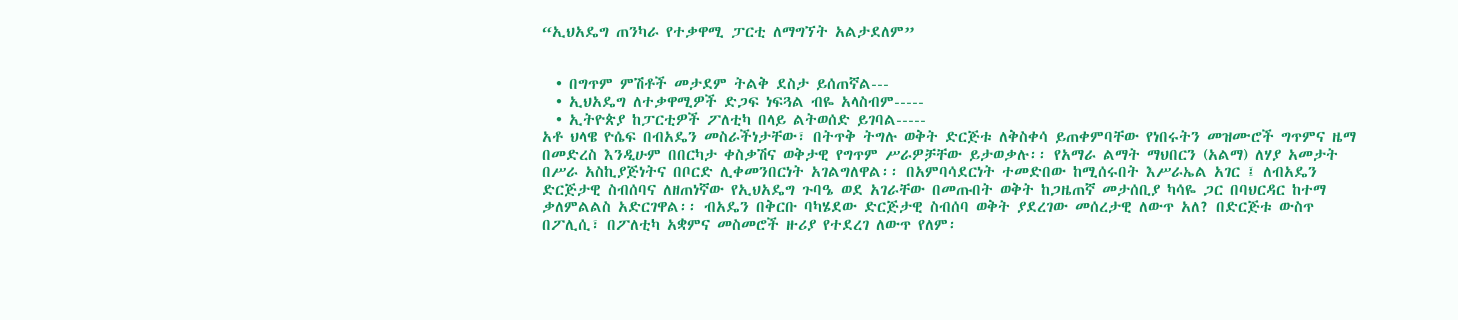“ኢህአዴግ ጠንካራ የተቃዋሚ ፓርቲ ለማግኘት አልታደለም”


  • በግጥም ምሽቶች መታደም ትልቅ ደስታ ይሰጠኛል---
  • ኢህአዴግ ለተቃዋሚዎች ድጋፍ ነፍጓል ብዬ አላስብም-----
  • ኢትዮጵያ ከፓርቲዎች ፖለቲካ በላይ ልትወሰድ ይገባል-----
አቶ ህላዌ ዮሴፍ በብአዴን መስራችነታቸው፣ በትጥቅ ትግሉ ወቅት ድርጅቱ ለቅስቀሳ ይጠቀምባቸው የነበሩትን መዝሙሮች ግጥምና ዜማ በመድረስ እንዲሁም በበርካታ ቀስቃሽና ወቅታዊ የግጥም ሥራዎቻቸው ይታወቃሉ፡፡ የአማራ ልማት ማህበርን (አልማ) ለሃያ አመታት በሥራ አስኪያጅነትና በቦርድ ሊቀመንበርነት አገልግለዋል፡፡ በአምባሳደርነት ተመድበው ከሚሰሩበት እሥራኤል አገር ፤ ለብአዴን ድርጅታዊ ስብሰባና ለዘጠነኛው የኢህአዴግ ጉባዔ ወደ አገራቸው በመጡበት ወቅት ከጋዜጠኛ መታሰቢያ ካሳዬ ጋር በባህርዳር ከተማ ቃለምልልስ አድርገዋል፡፡ ብአዴን በቅርቡ ባካሄደው ድርጅታዊ ስብሰባ ወቅት ያደረገው መሰረታዊ ለውጥ አለ? በድርጅቱ ውስጥ በፖሊሲ፣ በፖለቲካ አቋምና መስመሮች ዙሪያ የተደረገ ለውጥ የለም፡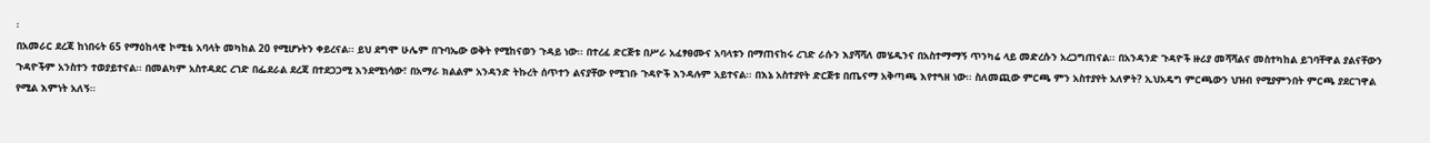፡
በአመራር ደረጃ ከነበሩት 65 የማዕከላዊ ኮሚቴ አባላት መካከል 20 የሚሆኑትን ቀይረናል፡፡ ይህ ደግሞ ሁሌም በጉባኤው ወቅት የሚከናወን ጉዳይ ነው፡፡ በተረፈ ድርጅቱ በሥራ አፈፃፀሙና አባላቱን በማጠናከሩ ረገድ ራሱን እያሻሻለ መሄዱንና በአስተማማኝ ጥንካሬ ላይ መድረሱን አረጋግጠናል፡፡ በአንዳንድ ጉዳዮች ዙሪያ መሻሻልና መስተካከል ይገባቸዋል ያልናቸውን ጉዳዮችም አንስተን ተወያይተናል፡፡ በመልካም አስተዳደር ረገድ በፌደራል ደረጃ በተደጋጋሚ እንደሚነሳው፣ በአማራ ክልልም አንዳንድ ትኩረት ሰጥተን ልናያቸው የሚገቡ ጉዳዮች እንዳሉም አይተናል፡፡ በእኔ አስተያየት ድርጅቱ በጤናማ አቅጣጫ እየተጓዘ ነው፡፡ ስለመጪው ምርጫ ምን አስተያየት አለዎት? ኢህአዴግ ምርጫውን ህዝብ የሚያምንበት ምርጫ ያደርገዋል የሚል እምነት አለኝ፡፡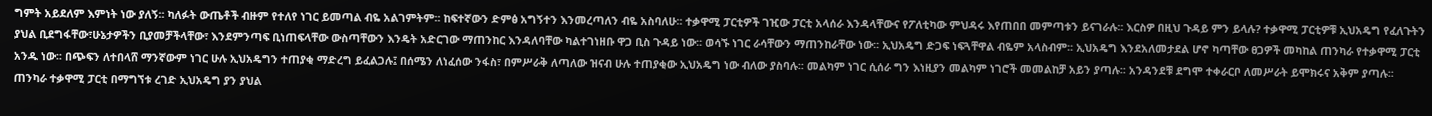ግምት አይደለም እምነት ነው ያለኝ፡፡ ካለፉት ውጤቶች ብዙም የተለየ ነገር ይመጣል ብዬ አልገምትም፡፡ ከፍተኛውን ድምፅ አግኝተን እንመረጣለን ብዬ አስባለሁ፡፡ ተቃዋሚ ፓርቲዎች ገዢው ፓርቲ አላሰራ እንዳላቸውና የፖለቲካው ምህዳሩ እየጠበበ መምጣቱን ይናገራሉ፡፡ እርስዎ በዚህ ጉዳይ ምን ይላሉ? ተቃዋሚ ፓርቲዎቹ ኢህአዴግ የፈለጉትን ያህል ቢደግፋቸው፣ሁኔታዎችን ቢያመቻችላቸው፣ እንደምንጣፍ ቢነጠፍላቸው ውስጣቸውን እንዴት አድርገው ማጠንከር እንዳለባቸው ካልተገነዘቡ ዋጋ ቢስ ጉዳይ ነው፡፡ ወሳኙ ነገር ራሳቸውን ማጠንከራቸው ነው፡፡ ኢህአዴግ ድጋፍ ነፍጓቸዋል ብዬም አላስብም፡፡ ኢህአዴግ እንደአለመታደል ሆኖ ካጣቸው ፀጋዎች መካከል ጠንካራ የተቃዋሚ ፓርቲ አንዱ ነው፡፡ በጭፍን ለተበላሸ ማንኛውም ነገር ሁሉ ኢህአዴግን ተጠያቂ ማድረግ ይፈልጋሉ፤ በሰሜን ለነፈሰው ንፋስ፣ በምሥራቅ ለጣለው ዝናብ ሁሉ ተጠያቂው ኢህአዴግ ነው ብለው ያስባሉ፡፡ መልካም ነገር ሲሰራ ግን እነዚያን መልካም ነገሮች መመልከቻ አይን ያጣሉ፡፡ አንዳንደቹ ደግሞ ተቀራርቦ ለመሥራት ይሞክሩና አቅም ያጣሉ፡፡ ጠንካራ ተቃዋሚ ፓርቲ በማግኘቱ ረገድ ኢህአዴግ ያን ያህል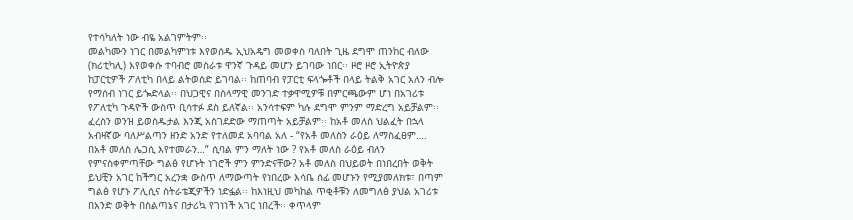የተሳካለት ነው ብዬ አልገምትም፡፡
መልካሙን ነገር በመልካምነቱ እየወሰዱ ኢህአዴግ መወቀስ ባለበት ጊዜ ደግሞ ጠንከር ብለው (ክሪቲካሊ) እየወቀሱ ተባብሮ መስራቱ ዋንኛ ጉዳይ መሆን ይገባው ነበር፡፡ ዞሮ ዞሮ ኢትዮጵያ ከፓርቲዎች ፖለቲካ በላይ ልትወሰድ ይገባል፡፡ ከጠባብ የፓርቲ ፍላጐቶች በላይ ትልቅ አገር አለን ብሎ የማሰብ ነገር ይጐድላል፡፡ በህጋዊና በሰላማዊ መንገድ ተቃዋሚዎቹ በምርጫውም ሆነ በአገሪቱ የፖለቲካ ጉዳዮች ውስጥ ቢሳተፉ ደስ ይለኛል፡፡ አንሳተፍም ካሉ ደግሞ ምንም ማድረግ አይቻልም፡፡ ፈረስን ወንዝ ይወስዱታል እንጂ አስገደድው ማጠጣት አይቻልም፡፡ ከአቶ መለስ ህልፈት በኋላ አብዛኛው ባለሥልጣን ዘንድ አንድ የተለመደ አባባል አለ - “የአቶ መለስን ራዕይ ለማስፈፀም…. በአቶ መለስ ሌጋሲ እየተመራን…” ሲባል ምን ማለት ነው ? የአቶ መለስ ራዕይ ብለን የምናስቀምጣቸው ግልፅ የሆኑት ነገሮች ምን ምንድናቸው? አቶ መለስ በህይወት በነበረበት ወቅት ይህቺን አገር ከችግር አረንቋ ውስጥ ለማውጣት የነበረው እሳቤ ሰፊ መሆኑን የሚያመለክቱ፣ በጣም ግልፅ የሆኑ ፖሊሲና ስትራቴጂዎችን ነድፏል፡፡ ከእነዚህ መካከል ጥቂቶቹን ለመግለፅ ያህል አገሪቱ በአንድ ወቅት በስልጣኔና በታሪኳ የገነነች አገር ነበረች፡፡ ቀጥላም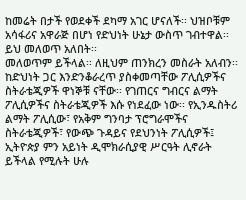ከመሬት በታች የወደቀች ደካማ አገር ሆናለች፡፡ ህዝቦቹም አሳፋሪና አዋራጅ በሆነ የድህነት ሁኔታ ውስጥ ገብተዋል፡፡ ይህ መለወጥ አለበት፡፡
መለወጥም ይችላል፡፡ ለዚህም ጠንክረን መስራት አለብን፡፡ ከድህነት ጋር እንድንቆራረጥ ያስቀመጣቸው ፖሊሲዎችና ስትራቴጂዎች ዋነኞቹ ናቸው፡፡ የገጠርና ግብርና ልማት ፖሊሲዎችና ስትራቴጂዎች እሱ የነደፈው ነው፡፡ የኢንዱስትሪ ልማት ፖሊሲው፣ የአቅም ግንባታ ፕሮግራሞችና ስትራቴጂዎች፣ የውጭ ጉዳይና የደህንነት ፖሊሲዎች፤ ኢትዮጵያ ምን አይነት ዲሞክራሲያዊ ሥርዓት ሊኖራት ይችላል የሚሉት ሁሉ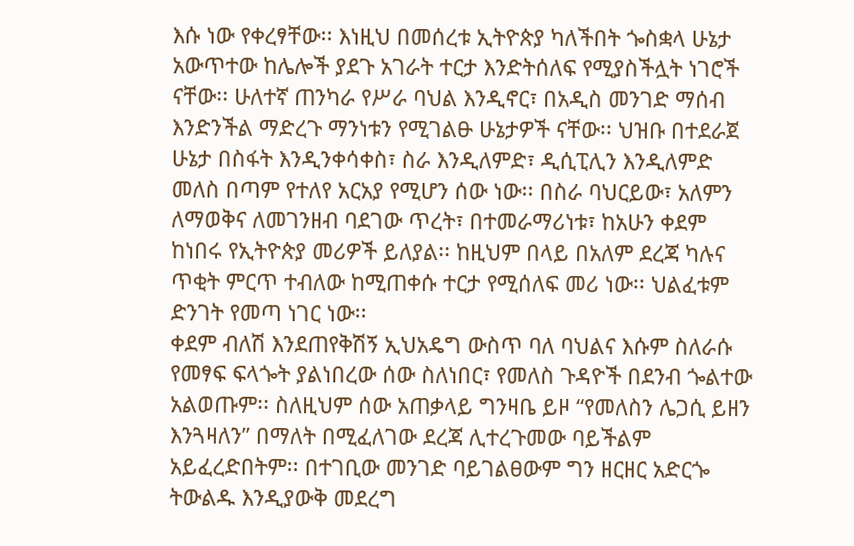እሱ ነው የቀረፃቸው፡፡ እነዚህ በመሰረቱ ኢትዮጵያ ካለችበት ጐስቋላ ሁኔታ አውጥተው ከሌሎች ያደጉ አገራት ተርታ እንድትሰለፍ የሚያስችሏት ነገሮች ናቸው፡፡ ሁለተኛ ጠንካራ የሥራ ባህል እንዲኖር፣ በአዲስ መንገድ ማሰብ እንድንችል ማድረጉ ማንነቱን የሚገልፁ ሁኔታዎች ናቸው፡፡ ህዝቡ በተደራጀ ሁኔታ በስፋት እንዲንቀሳቀስ፣ ስራ እንዲለምድ፣ ዲሲፒሊን እንዲለምድ መለስ በጣም የተለየ አርአያ የሚሆን ሰው ነው፡፡ በስራ ባህርይው፣ አለምን ለማወቅና ለመገንዘብ ባደገው ጥረት፣ በተመራማሪነቱ፣ ከአሁን ቀደም ከነበሩ የኢትዮጵያ መሪዎች ይለያል፡፡ ከዚህም በላይ በአለም ደረጃ ካሉና ጥቂት ምርጥ ተብለው ከሚጠቀሱ ተርታ የሚሰለፍ መሪ ነው፡፡ ህልፈቱም ድንገት የመጣ ነገር ነው፡፡
ቀደም ብለሽ እንደጠየቅሽኝ ኢህአዴግ ውስጥ ባለ ባህልና እሱም ስለራሱ የመፃፍ ፍላጐት ያልነበረው ሰው ስለነበር፣ የመለስ ጉዳዮች በደንብ ጐልተው አልወጡም፡፡ ስለዚህም ሰው አጠቃላይ ግንዛቤ ይዞ “የመለስን ሌጋሲ ይዘን እንጓዛለን” በማለት በሚፈለገው ደረጃ ሊተረጉመው ባይችልም አይፈረድበትም፡፡ በተገቢው መንገድ ባይገልፀውም ግን ዘርዘር አድርጐ ትውልዱ እንዲያውቅ መደረግ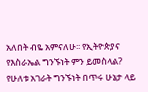አለበት ብዬ አምናለሁ፡፡ የኢትዮጵያና የእስራኤል ግንኙነት ምን ይመስላል? የሁለቱ አገራት ግንኙነት በጥሩ ሁኔታ ላይ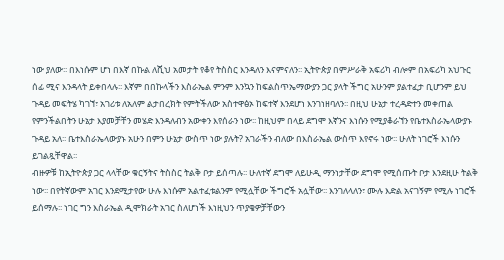ነው ያለው፡፡ በእነሱም ሆነ በእኛ በኩል ለሺህ አመታት የቆየ ትስስር እንዳለን እናምናለን፡፡ ኢትዮጵያ በምሥራቅ አፍሪካ ብሎም በአፍሪካ አህጉር ሰፊ ሚና እንዳላት ይቀበላሉ፡፡ እኛም በበኩላችን እስራኤል ምንም እንኳን ከፍልስጥኤማውያን ጋር ያላት ችግር አሁንም ያልተፈታ ቢሆንም ይህ ጉዳይ መፍትሄ ካገኘ፣ አገሪቱ ለአለም ልታበረክት የምትችለው አስተዋፅኦ ከፍተኛ እንደሆነ እንገነዘባለን፡፡ በዚህ ሁኔታ ተረዳድተን መቀጠል የምንችልበትን ሁኔታ እያመቻቸን መሄድ እንዳለብን አውቀን እየሰራን ነው፡፡ ከዚህም በላይ ደግሞ እኛንና እነሱን የሚያቆራኘን የቤተእስራኤላውያኑ ጉዳይ አለ፡፡ ቤተእስራኤላውያኑ አሁን በምን ሁኔታ ውስጥ ነው ያሉት? አገራችን ብለው በእስራኤል ውስጥ እየኖሩ ነው፡፡ ሁለት ነገሮች እነሱን ይገልጿቸዋል፡፡
ብዙዎቹ ከኢትዮጵያ ጋር ላላቸው ቁርኝትና ትስስር ትልቅ ቦታ ይሰጣሉ፡፡ ሁለተኛ ደግሞ ለይሁዲ ማንነታቸው ደግሞ የሚሰጡት ቦታ እንደዚሁ ትልቅ ነው፡፡ በየትኛውም አገር እንደሚታየው ሁሉ እነሱም አልተፈቱልንም የሚሏቸው ችግሮች አሏቸው፡፡ እንገለላለን፣ ሙሉ እድል አናገኝም የሚሉ ነገሮች ይሰማሉ፡፡ ነገር ግን እስራኤል ዲሞክራት አገር ስለሆነች እነዚህን ጥያቄዎቻቸውን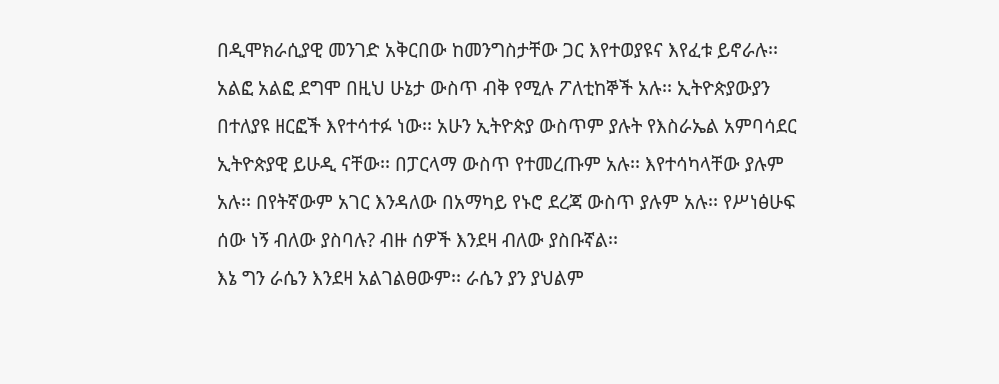በዲሞክራሲያዊ መንገድ አቅርበው ከመንግስታቸው ጋር እየተወያዩና እየፈቱ ይኖራሉ፡፡ አልፎ አልፎ ደግሞ በዚህ ሁኔታ ውስጥ ብቅ የሚሉ ፖለቲከኞች አሉ፡፡ ኢትዮጵያውያን በተለያዩ ዘርፎች እየተሳተፉ ነው፡፡ አሁን ኢትዮጵያ ውስጥም ያሉት የእስራኤል አምባሳደር ኢትዮጵያዊ ይሁዲ ናቸው፡፡ በፓርላማ ውስጥ የተመረጡም አሉ፡፡ እየተሳካላቸው ያሉም አሉ፡፡ በየትኛውም አገር እንዳለው በአማካይ የኑሮ ደረጃ ውስጥ ያሉም አሉ፡፡ የሥነፅሁፍ ሰው ነኝ ብለው ያስባሉ? ብዙ ሰዎች እንደዛ ብለው ያስቡኛል፡፡
እኔ ግን ራሴን እንደዛ አልገልፀውም፡፡ ራሴን ያን ያህልም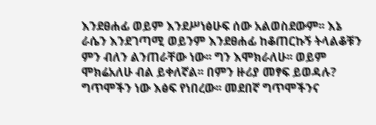እንደፀሐፊ ወይም እንደሥነፅሁፍ ሰው አልወስደውም፡፡ እኔ ራሴን እንደገጣሚ ወይንም እንደፀሐፊ ከቆጠርኩኝ ትላልቆቹን ምን ብለን ልንጠራቸው ነው፡፡ ግን እሞክራለሁ፡፡ ወይም ሞክሬአለሁ ብል ይቀለኛል፡፡ በምን ዙሪያ መፃፍ ይወዳሉ? ግጥሞችን ነው እፅፍ የነበረው፡፡ መደበኛ ግጥሞችንና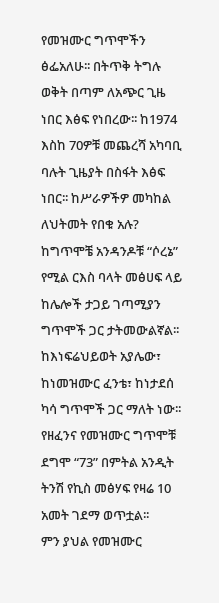የመዝሙር ግጥሞችን ፅፌአለሁ፡፡ በትጥቅ ትግሉ ወቅት በጣም ለአጭር ጊዜ ነበር እፅፍ የነበረው፡፡ ከ1974 እስከ 70ዎቹ መጨረሻ አካባቢ ባሉት ጊዜያት በስፋት እፅፍ ነበር፡፡ ከሥራዎችዎ መካከል ለህትመት የበቁ አሉ? ከግጥሞቼ አንዳንዶቹ “ሶረኔ” የሚል ርእስ ባላት መፅሀፍ ላይ ከሌሎች ታጋይ ገጣሚያን ግጥሞች ጋር ታትመውልኛል፡፡ ከእነፍሬህይወት አያሌው፣ ከነመዝሙር ፈንቴ፣ ከነታደሰ ካሳ ግጥሞች ጋር ማለት ነው፡፡ የዘፈንና የመዝሙር ግጥሞቹ ደግሞ “73” በምትል አንዲት ትንሽ የኪስ መፅሃፍ የዛሬ 10 አመት ገደማ ወጥቷል፡፡
ምን ያህል የመዝሙር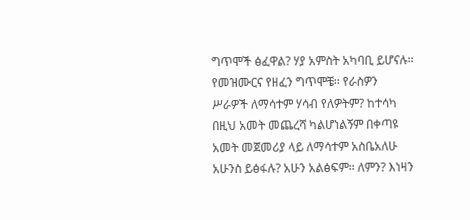ግጥሞች ፅፈዋል? ሃያ አምስት አካባቢ ይሆናሉ፡፡ የመዝሙርና የዘፈን ግጥሞቼ፡፡ የራስዎን ሥራዎች ለማሳተም ሃሳብ የለዎትም? ከተሳካ በዚህ አመት መጨረሻ ካልሆነልኝም በቀጣዩ አመት መጀመሪያ ላይ ለማሳተም አስቤአለሁ አሁንስ ይፅፋሉ? አሁን አልፅፍም፡፡ ለምን? እነዛን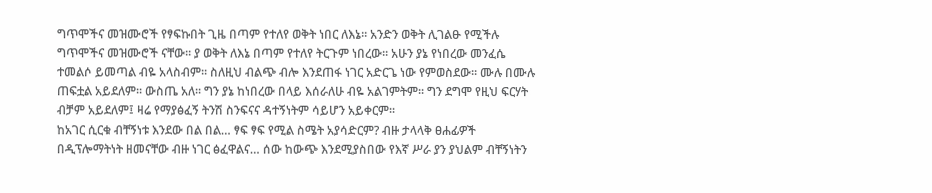ግጥሞችና መዝሙሮች የፃፍኩበት ጊዜ በጣም የተለየ ወቅት ነበር ለእኔ፡፡ አንድን ወቅት ሊገልፁ የሚችሉ ግጥሞችና መዝሙሮች ናቸው፡፡ ያ ወቅት ለእኔ በጣም የተለየ ትርጉም ነበረው፡፡ አሁን ያኔ የነበረው መንፈሴ ተመልሶ ይመጣል ብዬ አላስብም፡፡ ስለዚህ ብልጭ ብሎ እንደጠፋ ነገር አድርጌ ነው የምወስደው፡፡ ሙሉ በሙሉ ጠፍቷል አይደለም፡፡ ውስጤ አለ፡፡ ግን ያኔ ከነበረው በላይ እሰራለሁ ብዬ አልገምትም፡፡ ግን ደግሞ የዚህ ፍርሃት ብቻም አይደለም፤ ዛሬ የማያፅፈኝ ትንሽ ስንፍናና ዳተኝነትም ሳይሆን አይቀርም፡፡
ከአገር ሲርቁ ብቸኝነቱ እንደው በል በል… ፃፍ ፃፍ የሚል ስሜት አያሳድርም? ብዙ ታላላቅ ፀሐፊዎች በዲፕሎማትነት ዘመናቸው ብዙ ነገር ፅፈዋልና… ሰው ከውጭ እንደሚያስበው የእኛ ሥራ ያን ያህልም ብቸኝነትን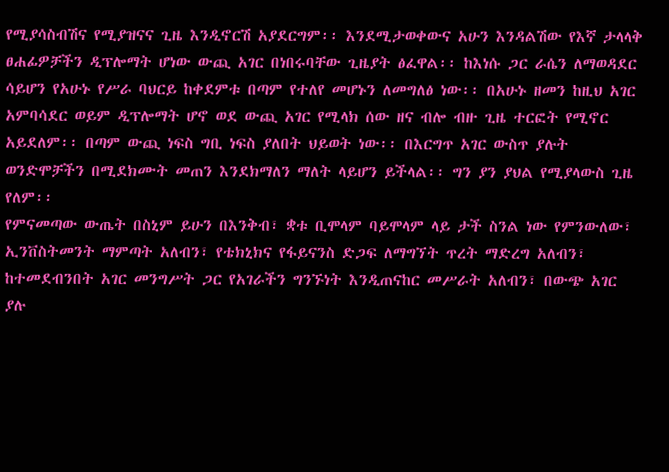የሚያሳስብሽና የሚያዝናና ጊዜ እንዲኖርሽ አያደርግም፡፡ እንደሚታወቀውና አሁን እንዳልሽው የእኛ ታላላቅ ፀሐፊዎቻችን ዲፕሎማት ሆነው ውጪ አገር በነበሩባቸው ጊዜያት ፅፈዋል፡፡ ከእነሱ ጋር ራሴን ለማወዳደር ሳይሆን የአሁኑ የሥራ ባህርይ ከቀደምቱ በጣም የተለየ መሆኑን ለመግለፅ ነው፡፡ በአሁኑ ዘመን ከዚህ አገር አምባሳደር ወይም ዲፕሎማት ሆኖ ወደ ውጪ አገር የሚላክ ሰው ዘና ብሎ ብዙ ጊዜ ተርፎት የሚኖር አይደለም፡፡ በጣም ውጪ ነፍስ ግቢ ነፍስ ያለበት ህይወት ነው፡፡ በእርግጥ አገር ውስጥ ያሉት ወንድሞቻችን በሚደክሙት መጠን እንደክማለን ማለት ላይሆን ይችላል፡፡ ግን ያን ያህል የሚያላውስ ጊዜ የለም፡፡
የምናመጣው ውጤት በስኒም ይሁን በእንቅብ፣ ቋቱ ቢሞላም ባይሞላም ላይ ታች ስንል ነው የምንውለው፣ ኢንቨስትመንት ማምጣት አለብን፣ የቴክኒክና የፋይናንስ ድጋፍ ለማግኘት ጥረት ማድረግ አለብን፣ ከተመደብንበት አገር መንግሥት ጋር የአገራችን ግንኙነት እንዲጠናከር መሥራት አለብን፣ በውጭ አገር ያሉ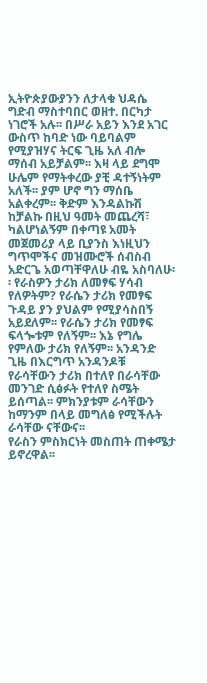ኢትዮጵያውያንን ለታላቁ ህዳሴ ግድብ ማስተባበር ወዘተ. በርካታ ነገሮች አሉ፡፡ በሥራ አይን እንደ አገር ውስጥ ከባድ ነው ባይባልም የሚያዝሃና ትርፍ ጊዜ አለ ብሎ ማሰብ አይቻልም፡፡ እዛ ላይ ደግሞ ሁሌም የማትቀረው ያቺ ዳተኝነትም አለች፡፡ ያም ሆኖ ግን ማሰቤ አልቀረም፡፡ ቅድም እንዳልኩሽ ከቻልኩ በዚህ ዓመት መጨረሻ፣ ካልሆነልኝም በቀጣዩ አመት መጀመሪያ ላይ ቢያንስ እነዚህን ግጥሞችና መዝሙሮች ሰብስብ አድርጌ አወጣቸዋለሁ ብዬ አስባለሁ፡፡ የራስዎን ታሪክ ለመፃፍ ሃሳብ የለዎትም? የራሴን ታሪክ የመፃፍ ጉዳይ ያን ያህልም የሚያሳስበኝ አይደለም፡፡ የራሴን ታሪክ የመፃፍ ፍላጐቱም የለኝም፡፡ እኔ የግሌ የምለው ታሪክ የለኝም፡፡ አንዳንድ ጊዜ በእርግጥ አንዳንዶቹ የራሳቸውን ታሪክ በተለየ በራሳቸው መንገድ ሲፅፉት የተለየ ስሜት ይሰጣል፡፡ ምክንያቱም ራሳቸውን ከማንም በላይ መግለፅ የሚችሉት ራሳቸው ናቸውና፡፡
የራስን ምስክርነት መስጠት ጠቀሜታ ይኖረዋል፡፡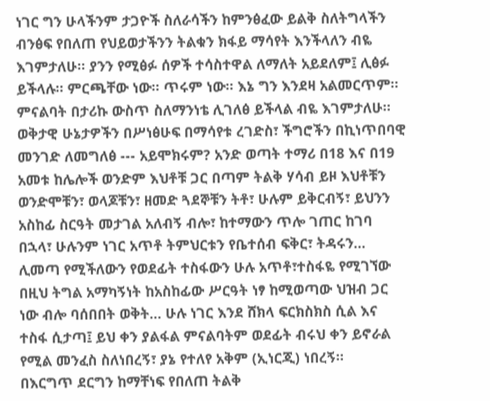ነገር ግን ሁላችንም ታጋዮች ስለራሳችን ከምንፅፈው ይልቅ ስለትግላችን ብንፅፍ የበለጠ የህይወታችንን ትልቁን ክፋይ ማሳየት እንችላለን ብዬ እገምታለሁ፡፡ ያንን የሚፅፉ ሰዎች ተሳስተዋል ለማለት አይደለም፤ ሊፅፉ ይችላሉ፡፡ ምርጫቸው ነው፡፡ ጥሩም ነው፡፡ እኔ ግን እንደዛ አልመርጥም፡፡ ምናልባት በታሪኩ ውስጥ ስለማንነቴ ሊገለፅ ይችላል ብዬ እገምታለሁ፡፡ ወቅታዊ ሁኔታዎችን በሥነፅሁፍ በማሳየቱ ረገድስ፣ ችግሮችን በኪነጥበባዊ መንገድ ለመግለፅ --- አይሞክሩም? አንድ ወጣት ተማሪ በ18 እና በ19 አመቱ ከሌሎች ወንድም እህቶቹ ጋር በጣም ትልቅ ሃሳብ ይዞ እህቶቹን ወንድሞቹን፣ ወላጆቹን፣ ዘመድ ጓደኞቹን ትቶ፣ ሁሉም ይቅርብኝ፣ ይህንን አስከፊ ስርዓት መታገል አለብኝ ብሎ፣ ከተማውን ጥሎ ገጠር ከገባ በኋላ፣ ሁሉንም ነገር አጥቶ ትምህርቱን የቤተሰብ ፍቅር፣ ትዳሩን… ሊመጣ የሚችለውን የወደፊት ተስፋውን ሁሉ አጥቶ፣ተስፋዬ የሚገኘው በዚህ ትግል አማካኝነት ከአስከፊው ሥርዓት ነፃ ከሚወጣው ህዝብ ጋር ነው ብሎ ባሰበበት ወቅት… ሁሉ ነገር እንደ ሸክላ ፍርክስክስ ሲል እና ተስፋ ሲታጣ፤ ይህ ቀን ያልፋል ምናልባትም ወደፊት ብሩህ ቀን ይኖራል የሚል መንፈስ ስለነበረኝ፣ ያኔ የተለየ አቅም (ኢነርጂ) ነበረኝ፡፡
በእርግጥ ደርግን ከማቸነፍ የበለጠ ትልቅ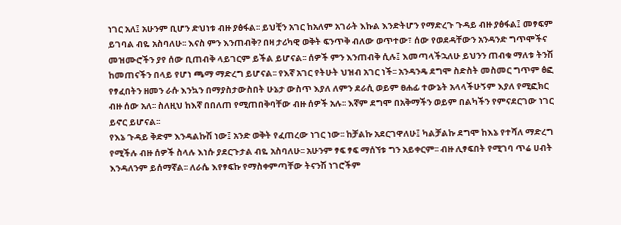ነገር አለ፤ አሁንም ቢሆን ድህነቱ ብዙ ያፅፋል፡፡ ይህቺን አገር ከአለም አገራት እኩል እንድትሆን የማድረጉ ጉዳይ ብዙ ያፅፋል፤ መፃፍም ይገባል ብዬ አስባለሁ፡፡ እናስ ምን እንጠብቅ? በዛ ታሪካዊ ወቅት ፍንጥቅ ብለው ወጥተው፣ ሰው የወደዳቸውን አንዳንድ ግጥሞችና መዝሙሮችን ያየ ሰው ቢጠብቅ ላይገርም ይችል ይሆናል፡፡ ሰዎች ምን እንጠብቅ ሲሉ፤ እመጣላችኋለሁ ይህንን ጠብቁ ማለቱ ትንሽ ከመጠናችን በላይ የሆነ ጫማ ማድረግ ይሆናል፡፡ የእኛ አገር የትሁት ህዝብ አገር ነች፡፡ አንዳንዴ ደግሞ ስድስት መስመር ግጥም ፅፎ የፃፈበትን ዘመን ራሱ እንኳን በማያስታውስበት ሁኔታ ውስጥ እያለ ለምን ደራሲ ወይም ፀሐፊ ተውኔት አላላችሁኝም እያለ የሚፎክር ብዙ ሰው አለ፡፡ ስለዚህ ከእኛ በበለጠ የሚጠበቅባቸው ብዙ ሰዎች አሉ፡፡ እኛም ደግሞ በአቅማችን ወይም በልካችን የምናደርገው ነገር ይኖር ይሆናል፡፡
የእኔ ጉዳይ ቅድም እንዳልኩሽ ነው፤ አንድ ወቅት የፈጠረው ነገር ነው፡፡ ከቻልኩ አደርገዋለሁ፤ ካልቻልኩ ደግሞ ከእኔ የተሻለ ማድረግ የሚችሉ ብዙ ሰዎች ስላሉ እነሱ ያደርጉታል ብዬ አስባለሁ፡፡ አሁንም ፃፍ ፃፍ ማሰኘቱ ግን አይቀርም፡፡ ብዙ ሊፃፍበት የሚገባ ጥሬ ሀብት እንዳለንም ይሰማኛል፡፡ ለራሴ እየፃፍኩ የማስቀምጣቸው ትናንሽ ነገሮችም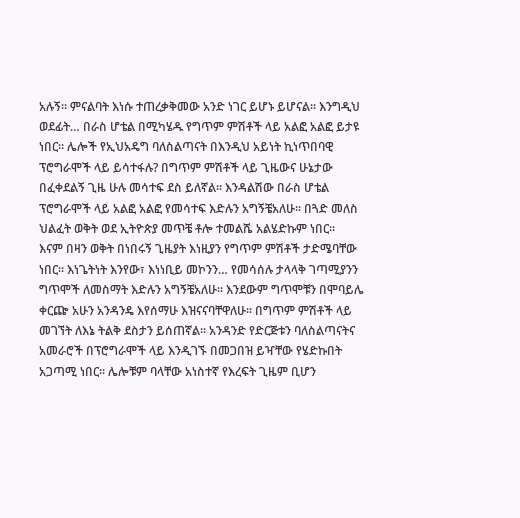አሉኝ፡፡ ምናልባት እነሱ ተጠረቃቅመው አንድ ነገር ይሆኑ ይሆናል፡፡ እንግዲህ ወደፊት… በራስ ሆቴል በሚካሄዱ የግጥም ምሽቶች ላይ አልፎ አልፎ ይታዩ ነበር፡፡ ሌሎች የኢህአዴግ ባለስልጣናት በእንዲህ አይነት ኪነጥበባዊ ፕሮግራሞች ላይ ይሳተፋሉ? በግጥም ምሽቶች ላይ ጊዜውና ሁኔታው በፈቀደልኝ ጊዜ ሁሉ መሳተፍ ደስ ይለኛል፡፡ እንዳልሽው በራስ ሆቴል ፕሮግራሞች ላይ አልፎ አልፎ የመሳተፍ እድሉን አግኝቼአለሁ፡፡ በጓድ መለስ ህልፈት ወቅት ወደ ኢትዮጵያ መጥቼ ቶሎ ተመልሼ አልሄድኩም ነበር፡፡
እናም በዛን ወቅት በነበሩኝ ጊዜያት እነዚያን የግጥም ምሽቶች ታድሜባቸው ነበር፡፡ እነጌትነት እንየው፣ እነነቢይ መኮንን… የመሳሰሉ ታላላቅ ገጣሚያንን ግጥሞች ለመስማት እድሉን አግኝቼአለሁ፡፡ እንደውም ግጥሞቹን በሞባይሌ ቀርጬ አሁን አንዳንዴ እየሰማሁ እዝናናባቸዋለሁ፡፡ በግጥም ምሽቶች ላይ መገኘት ለእኔ ትልቅ ደስታን ይሰጠኛል፡፡ አንዳንድ የድርጅቱን ባለስልጣናትና አመራሮች በፕሮግራሞች ላይ እንዲገኙ በመጋበዝ ይዣቸው የሄድኩበት አጋጣሚ ነበር፡፡ ሌሎቹም ባላቸው አነስተኛ የእረፍት ጊዜም ቢሆን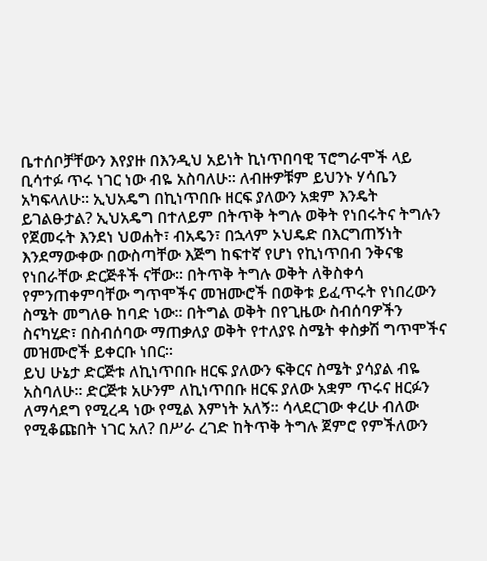ቤተሰቦቻቸውን እየያዙ በእንዲህ አይነት ኪነጥበባዊ ፕሮግራሞች ላይ ቢሳተፉ ጥሩ ነገር ነው ብዬ አስባለሁ፡፡ ለብዙዎቹም ይህንኑ ሃሳቤን አካፍላለሁ፡፡ ኢህአዴግ በኪነጥበቡ ዘርፍ ያለውን አቋም እንዴት ይገልፁታል? ኢህአዴግ በተለይም በትጥቅ ትግሉ ወቅት የነበሩትና ትግሉን የጀመሩት እንደነ ህወሐት፣ ብአዴን፣ በኋላም ኦህዴድ በእርግጠኝነት እንደማውቀው በውስጣቸው እጅግ ከፍተኛ የሆነ የኪነጥበብ ንቅናቄ የነበራቸው ድርጅቶች ናቸው፡፡ በትጥቅ ትግሉ ወቅት ለቅስቀሳ የምንጠቀምባቸው ግጥሞችና መዝሙሮች በወቅቱ ይፈጥሩት የነበረውን ስሜት መግለፁ ከባድ ነው፡፡ በትግል ወቅት በየጊዜው ስብሰባዎችን ስናካሂድ፣ በስብሰባው ማጠቃለያ ወቅት የተለያዩ ስሜት ቀስቃሽ ግጥሞችና መዝሙሮች ይቀርቡ ነበር፡፡
ይህ ሁኔታ ድርጅቱ ለኪነጥበቡ ዘርፍ ያለውን ፍቅርና ስሜት ያሳያል ብዬ አስባለሁ፡፡ ድርጅቱ አሁንም ለኪነጥበቡ ዘርፍ ያለው አቋም ጥሩና ዘርፉን ለማሳደግ የሚረዳ ነው የሚል እምነት አለኝ፡፡ ሳላደርገው ቀረሁ ብለው የሚቆጩበት ነገር አለ? በሥራ ረገድ ከትጥቅ ትግሉ ጀምሮ የምችለውን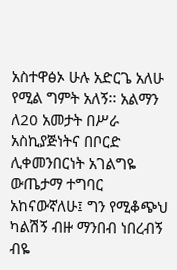አስተዋፅኦ ሁሉ አድርጌ አለሁ የሚል ግምት አለኝ፡፡ አልማን ለ20 አመታት በሥራ አስኪያጅነትና በቦርድ ሊቀመንበርነት አገልግዬ ውጤታማ ተግባር አከናውኛለሁ፤ ግን የሚቆጭህ ካልሽኝ ብዙ ማንበብ ነበረብኝ ብዬ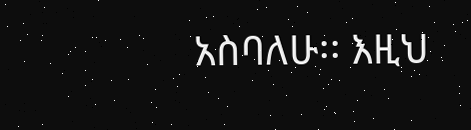አስባለሁ፡፡ እዚህ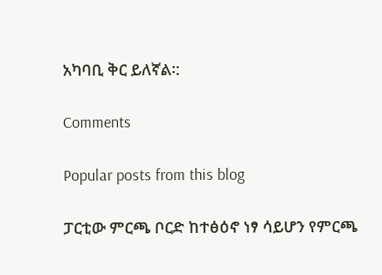አካባቢ ቅር ይለኛል፡:

Comments

Popular posts from this blog

ፓርቲው ምርጫ ቦርድ ከተፅዕኖ ነፃ ሳይሆን የምርጫ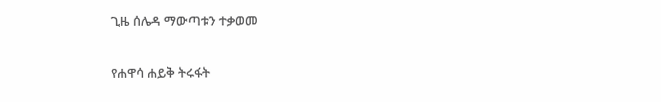ጊዜ ሰሌዳ ማውጣቱን ተቃወመ

የሐዋሳ ሐይቅ ትሩፋት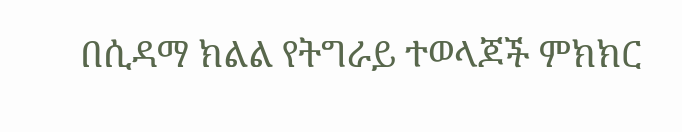በሲዳማ ክልል የትግራይ ተወላጆች ምክክር